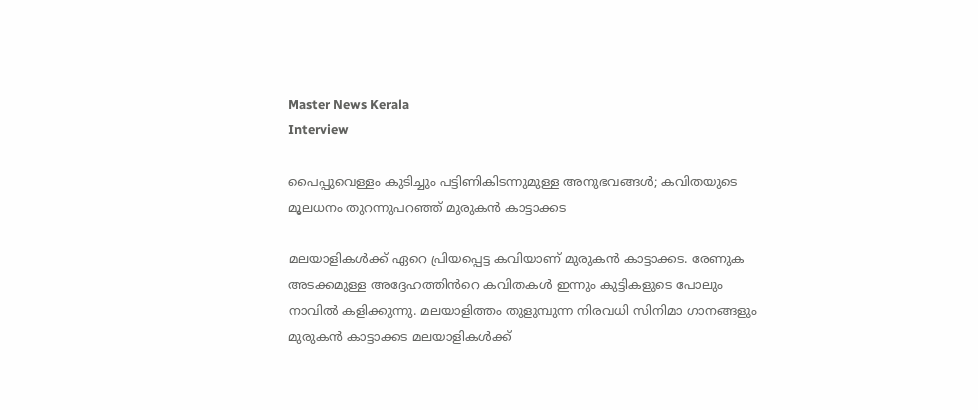Master News Kerala
Interview

പൈപ്പുവെള്ളം കുടിച്ചും പട്ടിണികിടന്നുമുള്ള അനുഭവങ്ങൾ; കവിതയുടെ മൂലധനം തുറന്നുപറഞ്ഞ് മുരുകൻ കാട്ടാക്കട

മലയാളികൾക്ക് ഏറെ പ്രിയപ്പെട്ട കവിയാണ് മുരുകൻ കാട്ടാക്കട. രേണുക അടക്കമുള്ള അദ്ദേഹത്തിൻറെ കവിതകൾ ഇന്നും കുട്ടികളുടെ പോലും നാവിൽ കളിക്കുന്നു. മലയാളിത്തം തുളുമ്പുന്ന നിരവധി സിനിമാ ഗാനങ്ങളും മുരുകൻ കാട്ടാക്കട മലയാളികൾക്ക്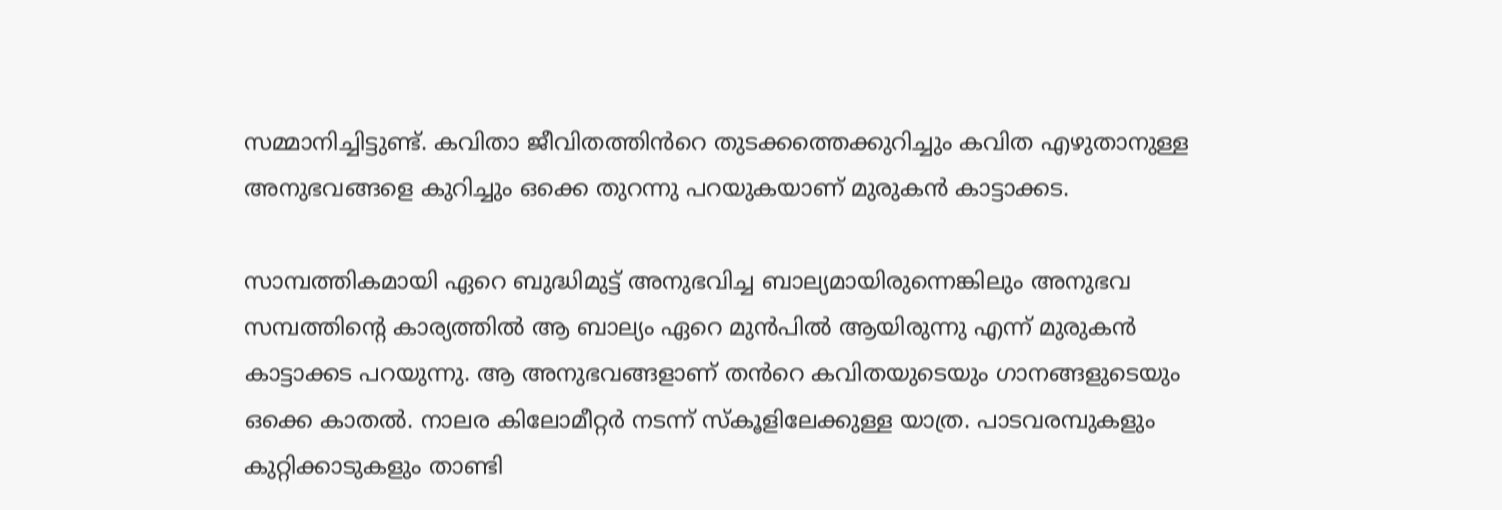സമ്മാനിച്ചിട്ടുണ്ട്. കവിതാ ജീവിതത്തിൻറെ തുടക്കത്തെക്കുറിച്ചും കവിത എഴുതാനുള്ള അനുഭവങ്ങളെ കുറിച്ചും ഒക്കെ തുറന്നു പറയുകയാണ് മുരുകൻ കാട്ടാക്കട.

സാമ്പത്തികമായി ഏറെ ബുദ്ധിമുട്ട് അനുഭവിച്ച ബാല്യമായിരുന്നെങ്കിലും അനുഭവ സമ്പത്തിന്റെ കാര്യത്തിൽ ആ ബാല്യം ഏറെ മുൻപിൽ ആയിരുന്നു എന്ന് മുരുകൻ കാട്ടാക്കട പറയുന്നു. ആ അനുഭവങ്ങളാണ് തൻറെ കവിതയുടെയും ഗാനങ്ങളുടെയും ഒക്കെ കാതൽ. നാലര കിലോമീറ്റർ നടന്ന് സ്കൂളിലേക്കുള്ള യാത്ര. പാടവരമ്പുകളും കുറ്റിക്കാടുകളും താണ്ടി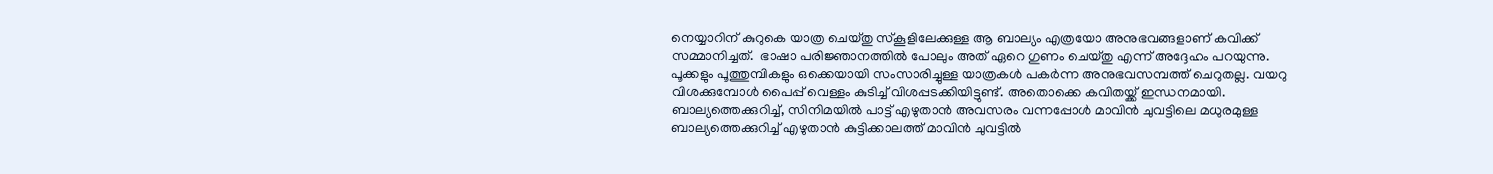നെയ്യാറിന് കുറുകെ യാത്ര ചെയ്തു സ്കൂളിലേക്കുള്ള ആ ബാല്യം എത്രയോ അനുഭവങ്ങളാണ് കവിക്ക് സമ്മാനിച്ചത്.  ഭാഷാ പരിജ്ഞാനത്തിൽ പോലും അത് ഏറെ ഗുണം ചെയ്തു എന്ന് അദ്ദേഹം പറയുന്നു. പൂക്കളും പൂത്തുമ്പികളും ഒക്കെയായി സംസാരിച്ചുള്ള യാത്രകൾ പകർന്ന അനുഭവസമ്പത്ത് ചെറുതല്ല. വയറു വിശക്കുമ്പോൾ പൈപ്പ് വെള്ളം കുടിച്ച് വിശപ്പടക്കിയിട്ടുണ്ട്. അതൊക്കെ കവിതയ്ക്ക് ഇന്ധനമായി. ബാല്യത്തെക്കുറിച്ച്, സിനിമയിൽ പാട്ട് എഴുതാൻ അവസരം വന്നപ്പോൾ മാവിൻ ചുവട്ടിലെ മധുരമുള്ള ബാല്യത്തെക്കുറിച്ച് എഴുതാൻ കുട്ടിക്കാലത്ത് മാവിൻ ചുവട്ടിൽ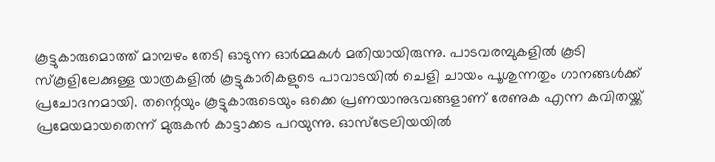കൂട്ടുകാരുമൊത്ത് മാമ്പഴം തേടി ഓടുന്ന ഓർമ്മകൾ മതിയായിരുന്നു. പാടവരമ്പുകളിൽ കൂടി സ്കൂളിലേക്കുള്ള യാത്രകളിൽ കൂട്ടുകാരികളുടെ പാവാടയിൽ ചെളി ചായം പൂശുന്നതും ഗാനങ്ങൾക്ക് പ്രചോദനമായി. തന്റെയും കൂട്ടുകാരുടെയും ഒക്കെ പ്രണയാനുഭവങ്ങളാണ് രേണുക എന്ന കവിതയ്ക്ക് പ്രമേയമായതെന്ന് മുരുകൻ കാട്ടാക്കട പറയുന്നു. ഓസ്ട്രേലിയയിൽ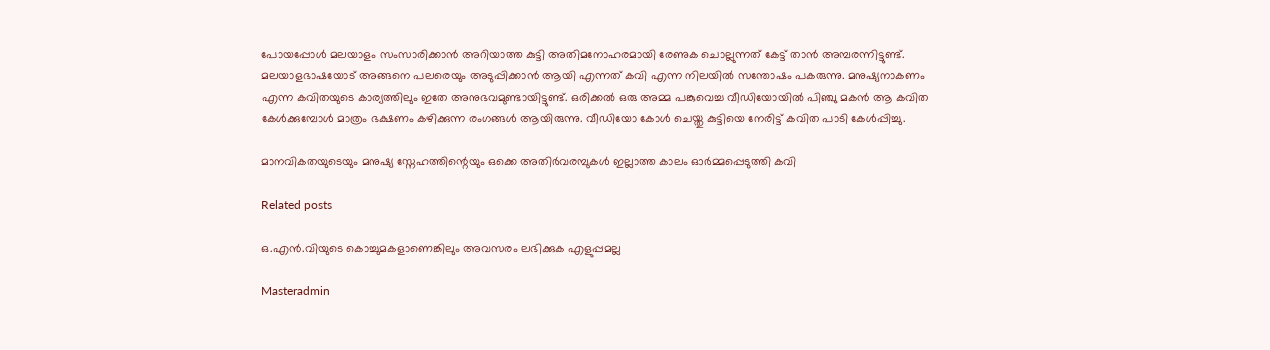പോയപ്പോൾ മലയാളം സംസാരിക്കാൻ അറിയാത്ത കുട്ടി അതിമനോഹരമായി രേണുക ചൊല്ലുന്നത് കേട്ട് താൻ അമ്പരന്നിട്ടുണ്ട്. മലയാളഭാഷയോട് അങ്ങനെ പലരെയും അടുപ്പിക്കാൻ ആയി എന്നത് കവി എന്ന നിലയിൽ സന്തോഷം പകരുന്നു. മനുഷ്യനാകണം എന്ന കവിതയുടെ കാര്യത്തിലും ഇതേ അനുഭവമുണ്ടായിട്ടുണ്ട്. ഒരിക്കൽ ഒരു അമ്മ പങ്കുവെച്ച വീഡിയോയിൽ പിഞ്ചു മകൻ ആ കവിത കേൾക്കുമ്പോൾ മാത്രം ഭക്ഷണം കഴിക്കുന്ന രംഗങ്ങൾ ആയിരുന്നു. വീഡിയോ കോൾ ചെയ്തു കുട്ടിയെ നേരിട്ട് കവിത പാടി കേൾപ്പിച്ചു.

മാനവികതയുടെയും മനുഷ്യ സ്നേഹത്തിന്റെയും ഒക്കെ അതിർവരമ്പുകൾ ഇല്ലാത്ത കാലം ഓർമ്മപ്പെടുത്തി കവി

Related posts

ഒ.എന്‍.വിയുടെ കൊച്ചുമകളാണെങ്കിലും അവസരം ലഭിക്കുക എളുപ്പമല്ല

Masteradmin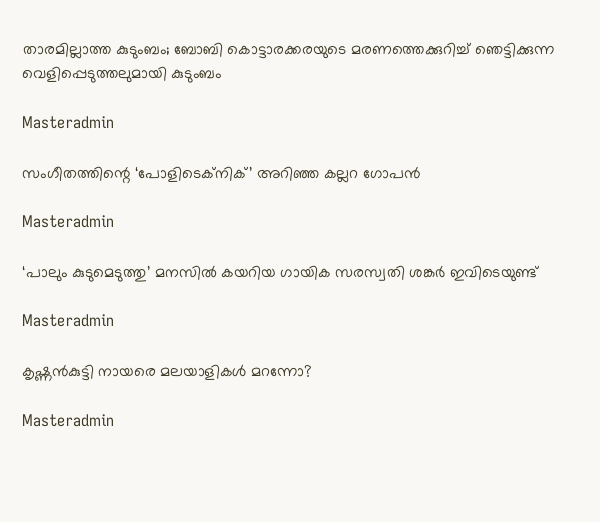താരമില്ലാത്ത കുടുംബം; ബോബി കൊട്ടാരക്കരയുടെ മരണത്തെക്കുറിച്ച് ഞെട്ടിക്കുന്ന വെളിപ്പെടുത്തലുമായി കുടുംബം

Masteradmin

സംഗീതത്തിന്റെ ‘പോളിടെക്‌നിക്’ അറിഞ്ഞ കല്ലറ ഗോപന്‍

Masteradmin

‘പാലും കുടുമെടുത്തു’ മനസില്‍ കയറിയ ഗായിക സരസ്വതി ശങ്കര്‍ ഇവിടെയുണ്ട്

Masteradmin

കൃഷ്ണൻകുട്ടി നായരെ മലയാളികൾ മറന്നോ?

Masteradmin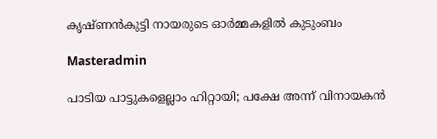കൃഷ്ണൻകുട്ടി നായരുടെ ഓർമ്മകളിൽ കുടുംബം

Masteradmin

പാടിയ പാട്ടുകളെല്ലാം ഹിറ്റായി; പക്ഷേ അന്ന് വിനായകൻ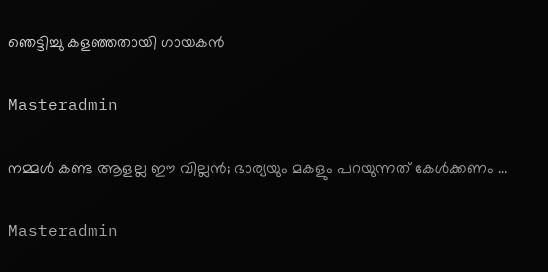ഞെട്ടിച്ചു കളഞ്ഞതായി ഗായകൻ

Masteradmin

നമ്മൾ കണ്ട ആളല്ല ഈ വില്ലൻ; ഭാര്യയും മകളും പറയുന്നത് കേൾക്കണം …

Masteradmin